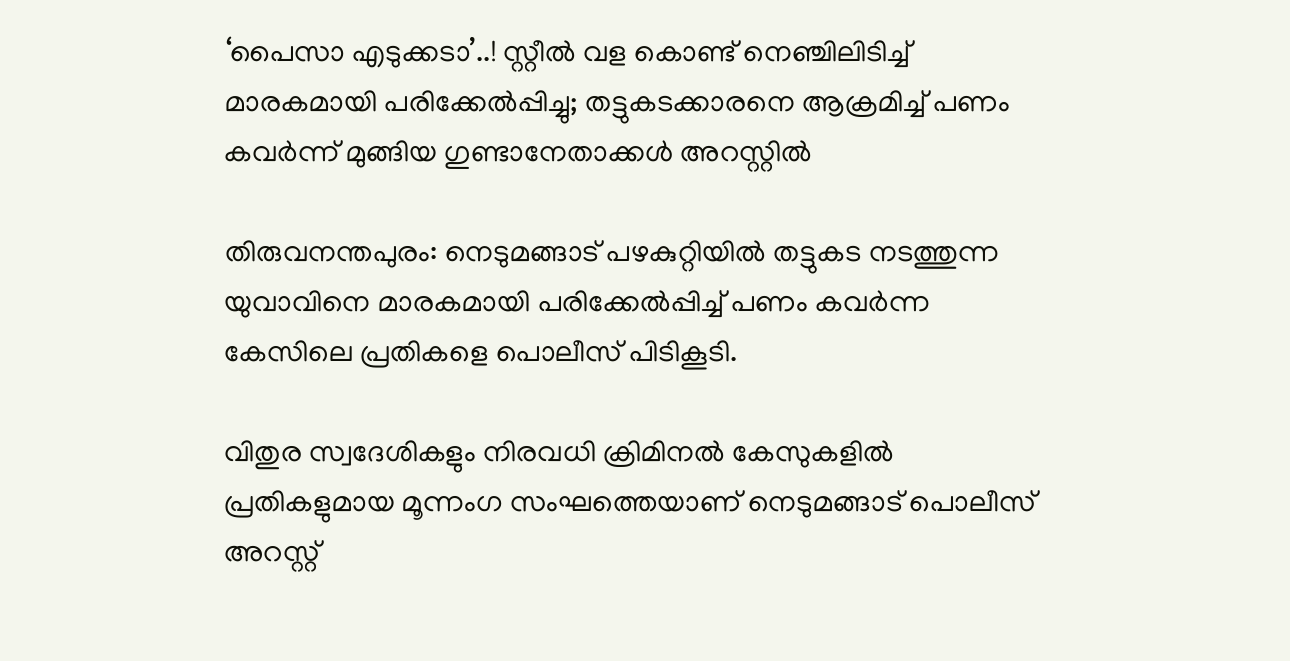‘പൈസാ എടുക്കടാ’..! സ്റ്റീല്‍ വള കൊണ്ട് നെഞ്ചിലിടിച്ച്‌ മാരകമായി പരിക്കേല്‍പ്പിച്ചു; തട്ടുകടക്കാരനെ ആക്രമിച്ച്‌ പണം കവര്‍ന്ന് മുങ്ങിയ ഗുണ്ടാനേതാക്കള്‍ അറസ്റ്റില്‍

തിരുവനന്തപുരം: നെടുമങ്ങാട് പഴകുറ്റിയില്‍ തട്ടുകട നടത്തുന്ന യുവാവിനെ മാരകമായി പരിക്കേല്‍പ്പിച്ച്‌ പണം കവർന്ന കേസിലെ പ്രതികളെ പൊലീസ് പിടികൂടി.

വിതുര സ്വദേശികളും നിരവധി ക്രിമിനല്‍ കേസുകളില്‍ പ്രതികളുമായ മൂന്നംഗ സംഘത്തെയാണ് നെടുമങ്ങാട് പൊലീസ് അറസ്റ്റ്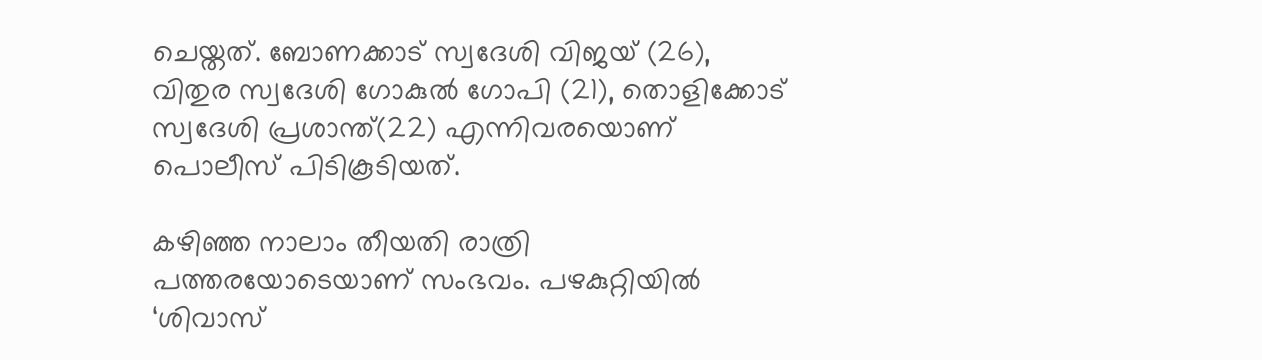ചെയ്തത്. ബോണക്കാട് സ്വദേശി വിജയ് (26), വിതുര സ്വദേശി ഗോകുല്‍ ഗോപി (21), തൊളിക്കോട് സ്വദേശി പ്രശാന്ത്(22) എന്നിവരയൊണ് പൊലീസ് പിടികൂടിയത്.

കഴിഞ്ഞ നാലാം തീയതി രാത്രി പത്തരയോടെയാണ് സംഭവം. പഴകുറ്റിയില്‍ ‘ശിവാസ്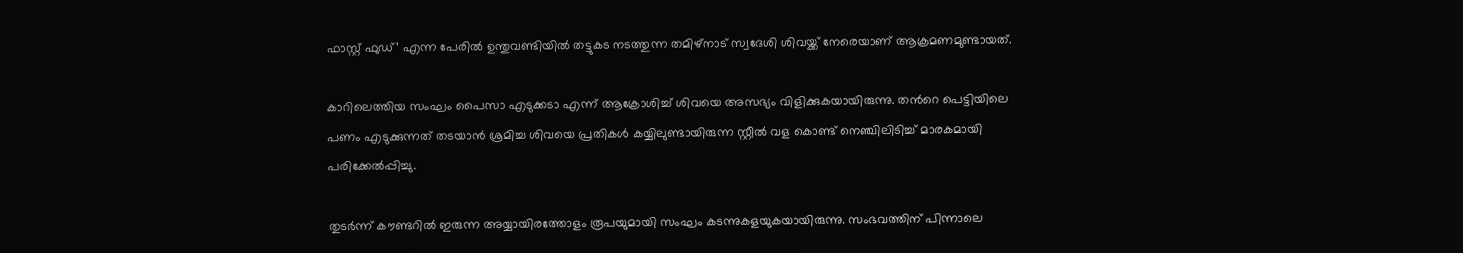ഫാസ്റ്റ് ഫുഡ്’ എന്ന പേരില്‍ ഉന്തുവണ്ടിയില്‍ തട്ടുകട നടത്തുന്ന തമിഴ്നാട് സ്വദേശി ശിവയ്ക്ക് നേരെയാണ് ആക്രമണമുണ്ടായത്.

കാറിലെത്തിയ സംഘം പൈസാ എടുക്കടാ എന്ന് ആക്രോശിച്ച്‌ ശിവയെ അസഭ്യം വിളിക്കുകയായിരുന്നു. തന്‍റെ പെട്ടിയിലെ പണം എടുക്കുന്നത് തടയാൻ ശ്രമിച്ച ശിവയെ പ്രതികള്‍ കയ്യിലുണ്ടായിരുന്ന സ്റ്റീല്‍ വള കൊണ്ട് നെഞ്ചിലിടിച്ച്‌ മാരകമായി പരിക്കേല്‍പ്പിച്ചു.

തുടർന്ന് കൗണ്ടറില്‍ ഇരുന്ന അയ്യായിരത്തോളം രൂപയുമായി സംഘം കടന്നുകളയുകയായിരുന്നു. സംഭവത്തിന് പിന്നാലെ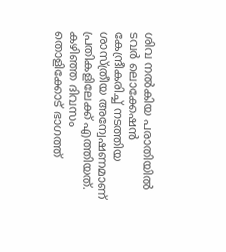ശിവ നല്‍കിയ പരാതിയില്‍ ടവർ ലൊക്കേഷൻ കേന്ദ്രീകരിച്ച്‌ നടത്തിയ ശാസ്ത്രീയ അന്വേഷണമാണ് പ്രതികളിലേക്ക് എത്തിയത്. കഴിഞ്ഞ ദിവസം തൊളിക്കോട് ഭാഗത്ത്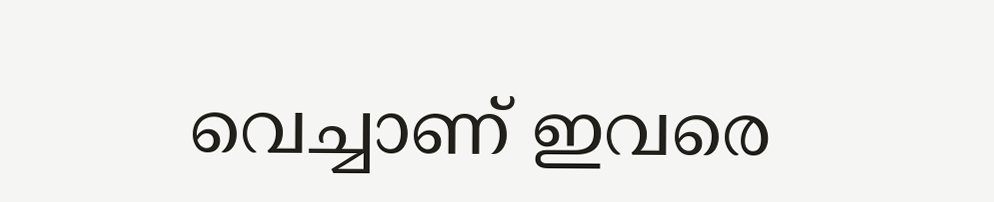വെച്ചാണ് ഇവരെ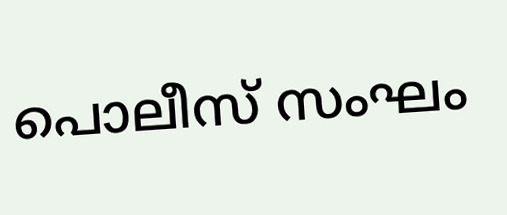പൊലീസ് സംഘം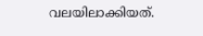വലയിലാക്കിയത്.